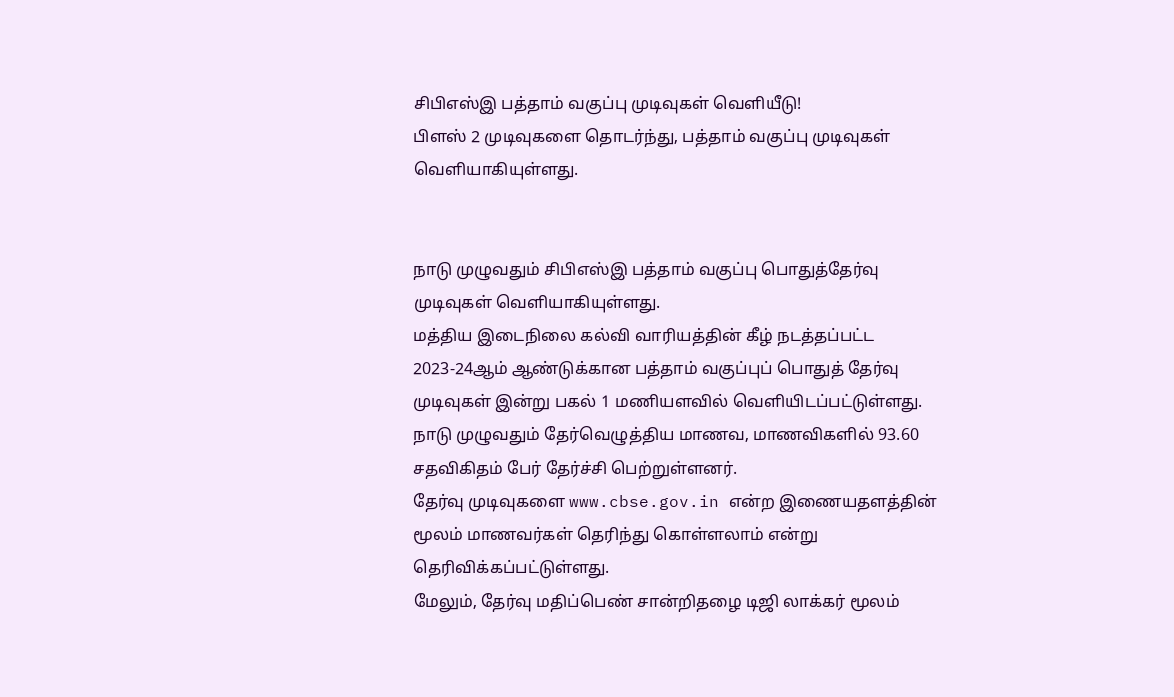சிபிஎஸ்இ பத்தாம் வகுப்பு முடிவுகள் வெளியீடு!
பிளஸ் 2 முடிவுகளை தொடர்ந்து, பத்தாம் வகுப்பு முடிவுகள் வெளியாகியுள்ளது.


நாடு முழுவதும் சிபிஎஸ்இ பத்தாம் வகுப்பு பொதுத்தேர்வு முடிவுகள் வெளியாகியுள்ளது.
மத்திய இடைநிலை கல்வி வாரியத்தின் கீழ் நடத்தப்பட்ட 2023-24ஆம் ஆண்டுக்கான பத்தாம் வகுப்புப் பொதுத் தேர்வு முடிவுகள் இன்று பகல் 1 மணியளவில் வெளியிடப்பட்டுள்ளது.
நாடு முழுவதும் தேர்வெழுத்திய மாணவ, மாணவிகளில் 93.60 சதவிகிதம் பேர் தேர்ச்சி பெற்றுள்ளனர்.
தேர்வு முடிவுகளை www.cbse.gov.in என்ற இணையதளத்தின் மூலம் மாணவர்கள் தெரிந்து கொள்ளலாம் என்று தெரிவிக்கப்பட்டுள்ளது.
மேலும், தேர்வு மதிப்பெண் சான்றிதழை டிஜி லாக்கர் மூலம்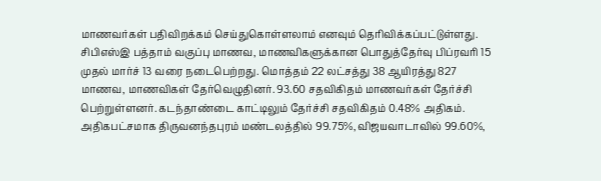மாணவர்கள் பதிவிறக்கம் செய்துகொள்ளலாம் எனவும் தெரிவிக்கப்பட்டுள்ளது.
சிபிஎஸ்இ பத்தாம் வகுப்பு மாணவ, மாணவிகளுக்கான பொதுத்தேர்வு பிப்ரவரி 15 முதல் மார்ச் 13 வரை நடைபெற்றது. மொத்தம் 22 லட்சத்து 38 ஆயிரத்து 827 மாணவ, மாணவிகள் தேர்வெழுதினர். 93.60 சதவிகிதம் மாணவர்கள் தேர்ச்சி பெற்றுள்ளனர். கடந்தாண்டை காட்டிலும் தேர்ச்சி சதவிகிதம் 0.48% அதிகம்.
அதிகபட்சமாக திருவனந்தபுரம் மண்டலத்தில் 99.75%, விஜயவாடாவில் 99.60%,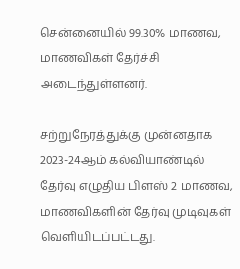சென்னையில் 99.30% மாணவ, மாணவிகள் தேர்ச்சி அடைந்துள்ளனர்.

சற்றுநேரத்துக்கு முன்னதாக 2023-24ஆம் கல்வியாண்டில் தேர்வு எழுதிய பிளஸ் 2 மாணவ, மாணவிகளின் தேர்வு முடிவுகள் வெளியிடப்பட்டது.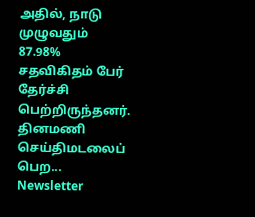அதில், நாடு முழுவதும் 87.98% சதவிகிதம் பேர் தேர்ச்சி பெற்றிருந்தனர்.
தினமணி செய்திமடலைப் பெற... Newsletter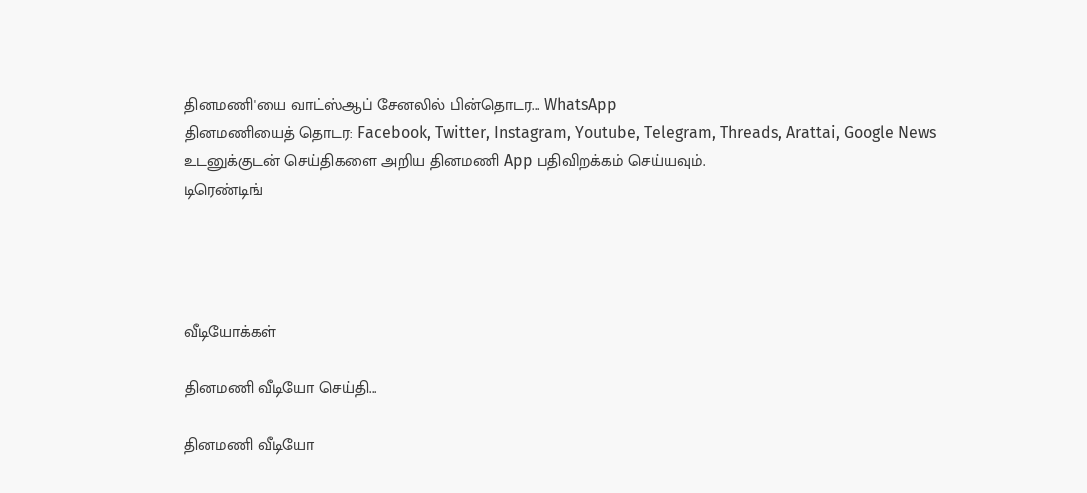தினமணி'யை வாட்ஸ்ஆப் சேனலில் பின்தொடர... WhatsApp
தினமணியைத் தொடர: Facebook, Twitter, Instagram, Youtube, Telegram, Threads, Arattai, Google News
உடனுக்குடன் செய்திகளை அறிய தினமணி App பதிவிறக்கம் செய்யவும்.
டிரெண்டிங்




வீடியோக்கள்

தினமணி வீடியோ செய்தி...

தினமணி வீடியோ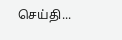செய்தி...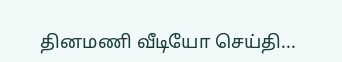தினமணி வீடியோ செய்தி...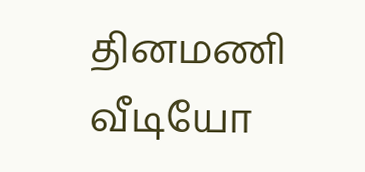தினமணி வீடியோ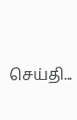செய்தி...